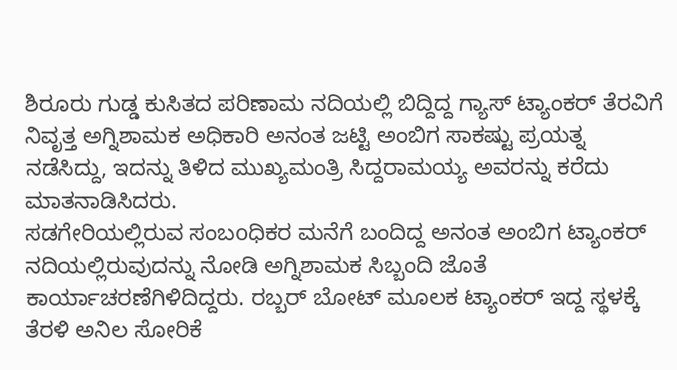ಶಿರೂರು ಗುಡ್ಡ ಕುಸಿತದ ಪರಿಣಾಮ ನದಿಯಲ್ಲಿ ಬಿದ್ದಿದ್ದ ಗ್ಯಾಸ್ ಟ್ಯಾಂಕರ್ ತೆರವಿಗೆ ನಿವೃತ್ತ ಅಗ್ನಿಶಾಮಕ ಅಧಿಕಾರಿ ಅನಂತ ಜಟ್ಟಿ ಅಂಬಿಗ ಸಾಕಷ್ಟು ಪ್ರಯತ್ನ ನಡೆಸಿದ್ದು, ಇದನ್ನು ತಿಳಿದ ಮುಖ್ಯಮಂತ್ರಿ ಸಿದ್ದರಾಮಯ್ಯ ಅವರನ್ನು ಕರೆದು ಮಾತನಾಡಿಸಿದರು.
ಸಡಗೇರಿಯಲ್ಲಿರುವ ಸಂಬoಧಿಕರ ಮನೆಗೆ ಬಂದಿದ್ದ ಅನಂತ ಅಂಬಿಗ ಟ್ಯಾಂಕರ್ ನದಿಯಲ್ಲಿರುವುದನ್ನು ನೋಡಿ ಅಗ್ನಿಶಾಮಕ ಸಿಬ್ಬಂದಿ ಜೊತೆ ಕಾರ್ಯಾಚರಣೆಗಿಳಿದಿದ್ದರು. ರಬ್ಬರ್ ಬೋಟ್ ಮೂಲಕ ಟ್ಯಾಂಕರ್ ಇದ್ದ ಸ್ಥಳಕ್ಕೆ ತೆರಳಿ ಅನಿಲ ಸೋರಿಕೆ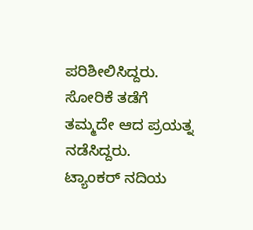ಪರಿಶೀಲಿಸಿದ್ದರು. ಸೋರಿಕೆ ತಡೆಗೆ ತಮ್ಮದೇ ಆದ ಪ್ರಯತ್ನ ನಡೆಸಿದ್ದರು.
ಟ್ಯಾಂಕರ್ ನದಿಯ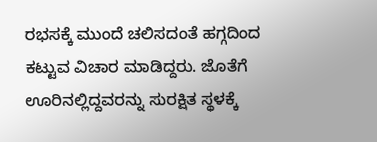ರಭಸಕ್ಕೆ ಮುಂದೆ ಚಲಿಸದಂತೆ ಹಗ್ಗದಿಂದ ಕಟ್ಟುವ ವಿಚಾರ ಮಾಡಿದ್ದರು. ಜೊತೆಗೆ ಊರಿನಲ್ಲಿದ್ದವರನ್ನು ಸುರಕ್ಷಿತ ಸ್ಥಳಕ್ಕೆ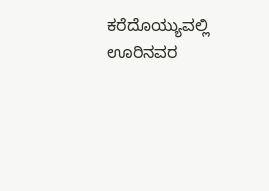ಕರೆದೊಯ್ಯುವಲ್ಲಿ ಊರಿನವರ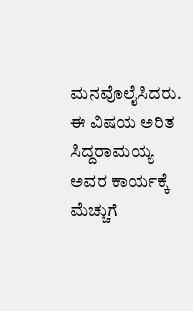ಮನವೊಲೈಸಿದರು. ಈ ವಿಷಯ ಅರಿತ ಸಿದ್ದರಾಮಯ್ಯ ಅವರ ಕಾರ್ಯಕ್ಕೆ ಮೆಚ್ಚುಗೆ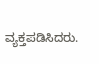ವ್ಯಕ್ತಪಡಿಸಿದರು.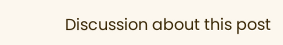Discussion about this post